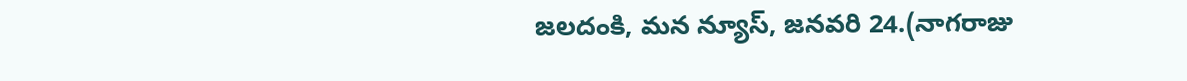జలదంకి, మన న్యూస్, జనవరి 24.(నాగరాజు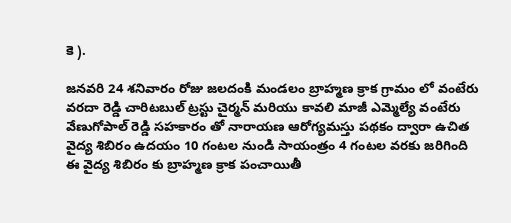కె ).

జనవరి 24 శనివారం రోజు జలదంకి మండలం బ్రాహ్మణ క్రాక గ్రామం లో వంటేరు వరదా రెడ్డి చారిటబుల్ ట్రస్టు చైర్మన్ మరియు కావలి మాజీ ఎమ్మెల్యే వంటేరు వేణుగోపాల్ రెడ్డి సహకారం తో నారాయణ ఆరోగ్యమస్తు పథకం ద్వారా ఉచిత వైద్య శిబిరం ఉదయం 10 గంటల నుండి సాయంత్రం 4 గంటల వరకు జరిగింది
ఈ వైద్య శిబిరం కు బ్రాహ్మణ క్రాక పంచాయితీ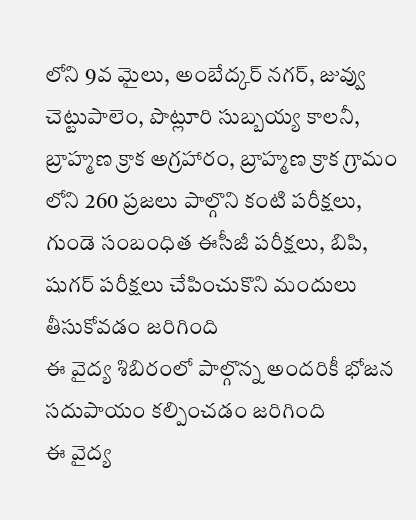లోని 9వ మైలు, అంబేద్కర్ నగర్, జువ్వు చెట్టుపాలెం, పొట్లూరి సుబ్బయ్య కాలనీ, బ్రాహ్మణ క్రాక అగ్రహారం, బ్రాహ్మణ క్రాక గ్రామం లోని 260 ప్రజలు పాల్గొని కంటి పరీక్షలు, గుండె సంబంధిత ఈసీజీ పరీక్షలు, బిపి, షుగర్ పరీక్షలు చేపించుకొని మందులు తీసుకోవడం జరిగింది
ఈ వైద్య శిబిరంలో పాల్గొన్న అందరికీ భోజన సదుపాయం కల్పించడం జరిగింది
ఈ వైద్య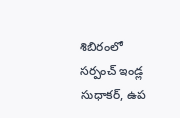శిబిరంలో సర్పంచ్ ఇండ్ల సుధాకర్, ఉప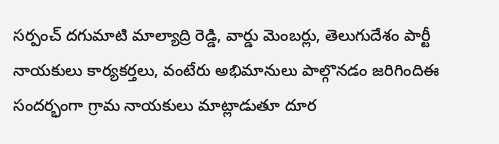సర్పంచ్ దగుమాటి మాల్యాద్రి రెడ్డి, వార్డు మెంబర్లు, తెలుగుదేశం పార్టీ నాయకులు కార్యకర్తలు, వంటేరు అభిమానులు పాల్గొనడం జరిగిందిఈ సందర్భంగా గ్రామ నాయకులు మాట్లాడుతూ దూర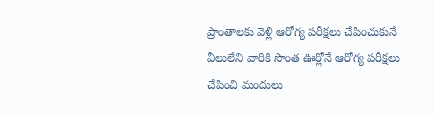ప్రాంతాలకు వెళ్లి ఆరోగ్య పరీక్షలు చేపించుకునే వీలులేని వారికి సొంత ఊర్లోనే ఆరోగ్య పరీక్షలు చేపించి మందులు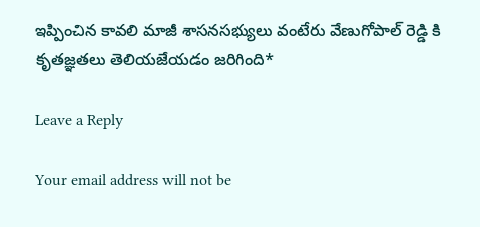ఇప్పించిన కావలి మాజీ శాసనసభ్యులు వంటేరు వేణుగోపాల్ రెడ్డి కి కృతజ్ఞతలు తెలియజేయడం జరిగింది*

Leave a Reply

Your email address will not be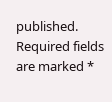published. Required fields are marked *